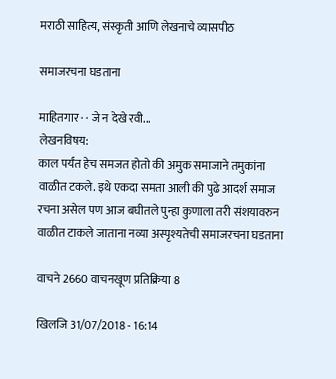मराठी साहित्य, संस्कृती आणि लेखनाचे व्यासपीठ

समाजरचना घडताना

माहितगार · · जे न देखे रवी...
लेखनविषय:
काल पर्यंत हेच समजत होतो की अमुक समाजाने तमुकांना वाळीत टकले. इथे एकदा समता आली की पुढे आदर्श समाज रचना असेल पण आज बघीतले पुन्हा कुणाला तरी संशयावरुन वाळीत टाकले जाताना नव्या अस्पृश्यतेची समाजरचना घडताना

वाचने 2660 वाचनखूण प्रतिक्रिया 8

खिलजि 31/07/2018 - 16:14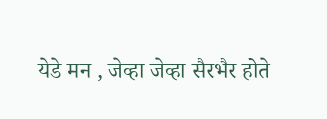येडे मन , जेव्हा जेव्हा सैरभैर होते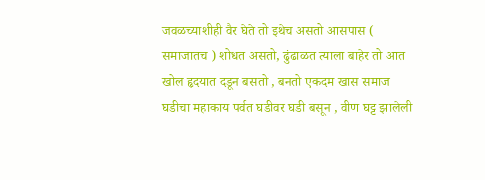जवळच्याशीही वैर घेते तो इथेच असतो आसपास ( समाजातच ) शोधत असतो, ढुंढाळत त्याला बाहेर तो आत खोल हृदयात दडून बसतो , बनतो एकदम खास समाज घडीचा महाकाय पर्वत घडीवर घडी बसून , वीण घट्ट झालेली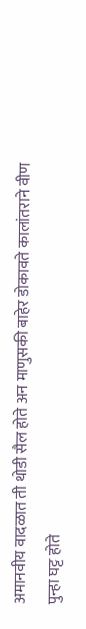अमानवीय वादळात ती थोडी सैल होते अन माणुसकी बाहेर डोकावते कालांतराने वीण पुन्हा घट्ट होते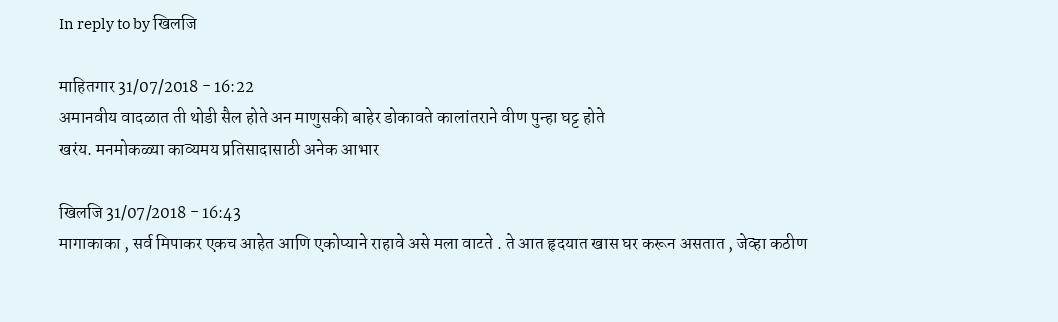In reply to by खिलजि

माहितगार 31/07/2018 - 16:22
अमानवीय वादळात ती थोडी सैल होते अन माणुसकी बाहेर डोकावते कालांतराने वीण पुन्हा घट्ट होते
खरंय. मनमोकळ्या काव्यमय प्रतिसादासाठी अनेक आभार

खिलजि 31/07/2018 - 16:43
मागाकाका , सर्व मिपाकर एकच आहेत आणि एकोप्याने राहावे असे मला वाटते . ते आत हृदयात खास घर करून असतात , जेव्हा कठीण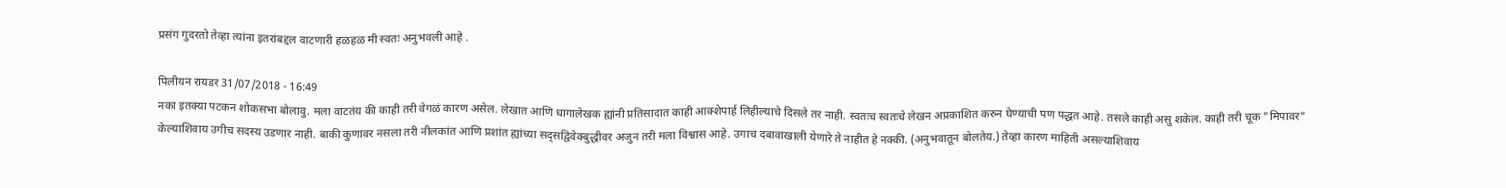प्रसंग गुदरतो तेव्हा त्यांना इतरांबद्दल वाटणारी हळहळ मी स्वतः अनुभवली आहे .

पिलीयन रायडर 31/07/2018 - 16:49
नका इतक्या पटकन शोकसभा बोलावु. मला वाटतंय की काही तरी वेगळं कारण असेल. लेखात आणि धागालेखक ह्यांनी प्रतिसादात काही आक्शेपार्ह लिहील्याचे दिसले तर नाही. स्वतःच स्वतःचे लेखन अप्रकाशित करुन घेण्याची पण पद्धत आहे. तसले काही असु शकेल. काही तरी चूक "मिपावर" केल्याशिवाय उगीच सदस्य उडणार नाही. बाकी कुणावर नसला तरी नीलकांत आणि प्रशांत ह्यांच्या सद्सद्विवेक्बुद्धीवर अजुन तरी मला विश्वास आहे. उगाच दबावाखाली येणारे ते नाहीत हे नक्की. (अनुभवातून बोलतेय.) तेव्हा कारण माहिती असल्याशिवाय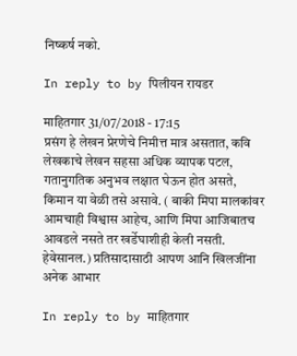निष्कर्ष नको.

In reply to by पिलीयन रायडर

माहितगार 31/07/2018 - 17:15
प्रसंग हे लेखन प्रेरणेचे निमीत्त मात्र असतात, कवि लेखकाचे लेखन सहसा अधिक व्यापक पटल, गतानुगतिक अनुभव लक्षात घेऊन होत असते, किमान या वेळी तसे असावे. ( बाकी मिपा मालकांवर आमचाही विश्वास आहेच, आणि मिपा आजिबातच आवडले नसते तर खर्डेघाशीही केली नसती. हेवेसानल.) प्रतिसादासाठी आपण आनि खिलजींना अनेक आभार

In reply to by माहितगार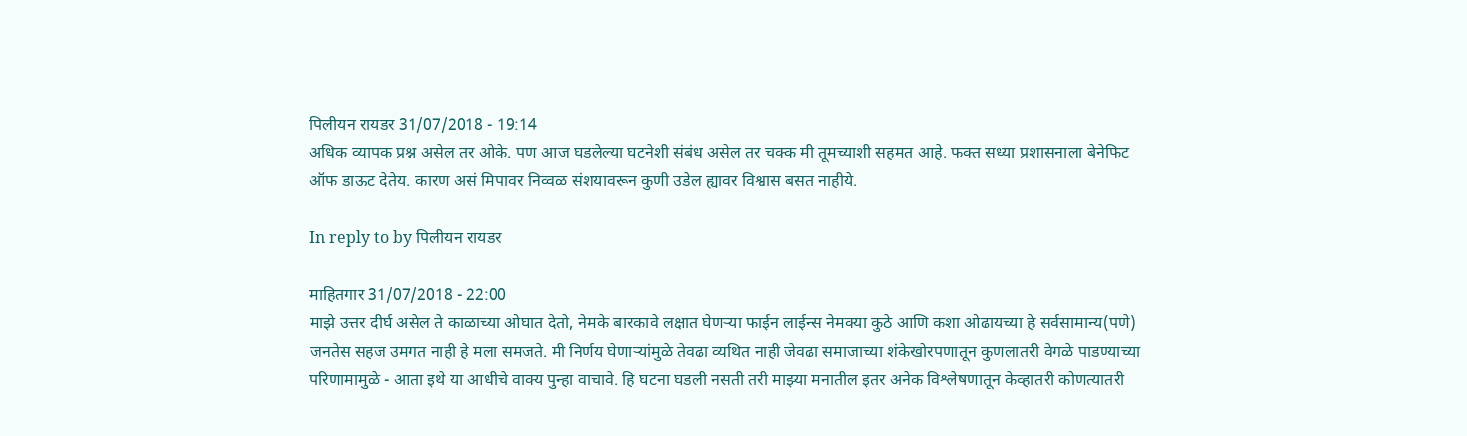पिलीयन रायडर 31/07/2018 - 19:14
अधिक व्यापक प्रश्न असेल तर ओके. पण आज घडलेल्या घटनेशी संबंध असेल तर चक्क मी तूमच्याशी सहमत आहे. फक्त सध्या प्रशासनाला बेनेफिट ऑफ डाऊट देतेय. कारण असं मिपावर निव्वळ संशयावरून कुणी उडेल ह्यावर विश्वास बसत नाहीये.

In reply to by पिलीयन रायडर

माहितगार 31/07/2018 - 22:00
माझे उत्तर दीर्घ असेल ते काळाच्या ओघात देतो, नेमके बारकावे लक्षात घेणर्‍या फाईन लाईन्स नेमक्या कुठे आणि कशा ओढायच्या हे सर्वसामान्य(पणे) जनतेस सहज उमगत नाही हे मला समजते. मी निर्णय घेणार्‍यांमुळे तेवढा व्यथित नाही जेवढा समाजाच्या शंकेखोरपणातून कुणलातरी वेगळे पाडण्याच्या परिणामामुळे - आता इथे या आधीचे वाक्य पुन्हा वाचावे. हि घटना घडली नसती तरी माझ्या मनातील इतर अनेक विश्लेषणातून केव्हातरी कोणत्यातरी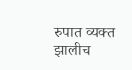रुपात व्यक्त झालीच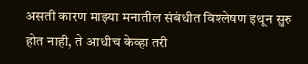असती कारण माझ्या मनातील संबंधीत विश्लेषण इथून सुरु होत नाही, ते आधीच केव्हा तरी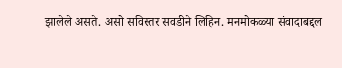झालेले असते. असो सविस्तर सवडीने लिहिन. मनमोकळ्या संवादाबद्दल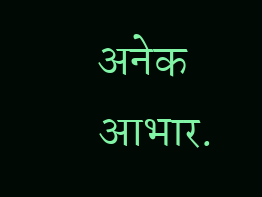अनेक आभार.